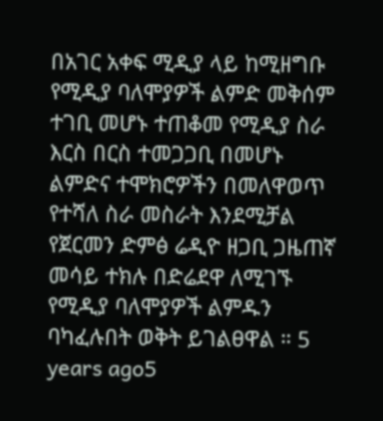በአገር አቀፍ ሚዲያ ላይ ከሚዘግቡ የሚዲያ ባለሞያዎች ልምድ መቅሰም ተገቢ መሆኑ ተጠቆመ የሚዲያ ስራ እርስ በርስ ተመጋጋቢ በመሆኑ ልምድና ተሞክሮዎችን በመለዋወጥ የተሻለ ስራ መስራት እንደሚቻል የጀርመን ድምፅ ሬዲዮ ዘጋቢ ጋዜጠኛ መሳይ ተክሉ በድሬደዋ ለሚገኙ የሚዲያ ባለሞያዎች ልምዱን ባካፈሉበት ወቅት ይገልፀዋል ። 5 years ago5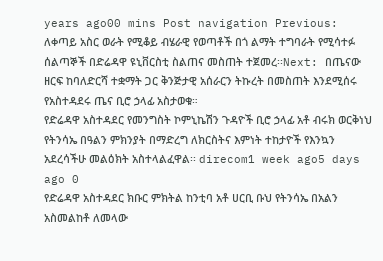years ago00 mins Post navigation Previous: ለቀጣይ አስር ወራት የሚቆይ ብሄራዊ የወጣቶች በጎ ልማት ተግባራት የሚሳተፉ ሰልጣኞች በድሬዳዋ ዩኒቨርስቲ ስልጠና መስጠት ተጀመረ፡፡Next: በጤናው ዘርፍ ከባለድርሻ ተቋማት ጋር ቅንጅታዊ አሰራርን ትኩረት በመስጠት እንደሚሰሩ የአስተዳደሩ ጤና ቢሮ ኃላፊ አስታወቁ።
የድሬዳዋ አስተዳደር የመንግስት ኮምኒኬሽን ጉዳዮች ቢሮ ኃላፊ አቶ ብሩክ ወርቅነህ የትንሳኤ በዓልን ምክንያት በማድረግ ለክርስትና እምነት ተከታዮች የእንኳን አደረሳችሁ መልዕክት አስተላልፈዋል፡፡ direcom1 week ago5 days ago 0
የድሬዳዋ አስተዳደር ክቡር ምክትል ከንቲባ አቶ ሀርቢ ቡህ የትንሳኤ በአልን አስመልከቶ ለመላው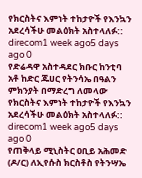የክርስትና እምነት ተከታዮች የእንኳን አደረሳችሁ መልዕክት አስተላለፉ:: direcom1 week ago5 days ago 0
የድሬዳዋ አስተዳደር ክቡር ከንቲባ አቶ ከድር ጁሀር የትንሳኤ በዓልን ምክንያት በማድረግ ለመላው የክርስትና እምነት ተከታዮች የእንኳን አደረሳችሁ መልዕክት አስተላለፉ:: direcom1 week ago5 days ago 0
የጠቅላይ ሚኒስትር ዐቢይ አሕመድ (ዶ/ር) ለኢየሱስ ክርስቶስ የትንሣኤ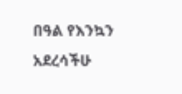በዓል የእንኳን አደረሳችሁ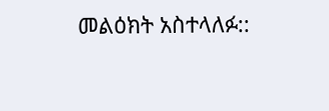መልዕክት አስተላለፉ::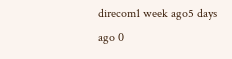direcom1 week ago5 days ago 0